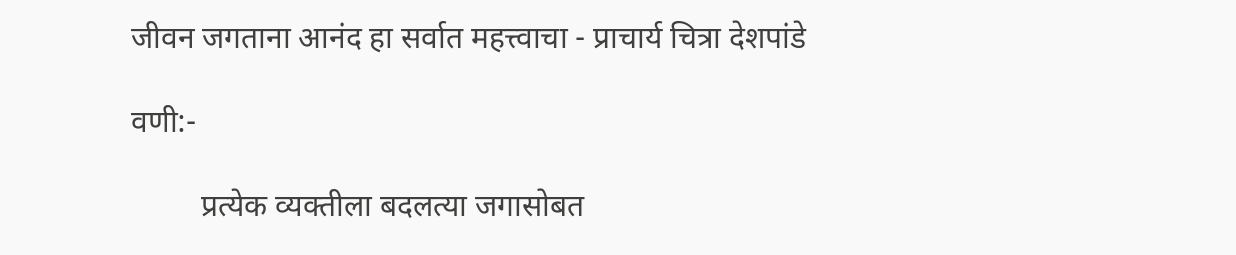जीवन जगताना आनंद हा सर्वात महत्त्वाचा - प्राचार्य चित्रा देशपांडे

वणी:-

         प्रत्येक व्यक्तीला बदलत्या जगासोबत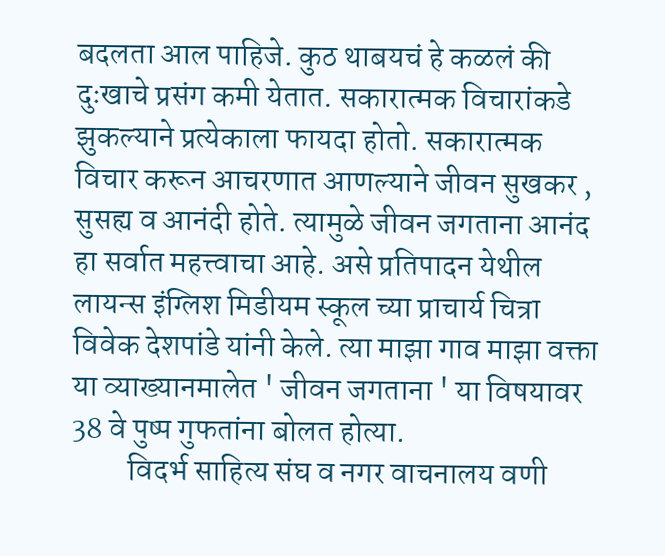बदलता आल पाहिजे. कुठ थाबयचं हे कळलं की दुःखाचे प्रसंग कमी येतात. सकारात्मक विचारांकडे झुकल्याने प्रत्येकाला फायदा होतो. सकारात्मक विचार करून आचरणात आणल्याने जीवन सुखकर , सुसह्य व आनंदी होते. त्यामुळे जीवन जगताना आनंद हा सर्वात महत्त्वाचा आहे. असे प्रतिपादन येथील लायन्स इंग्लिश मिडीयम स्कूल च्या प्राचार्य चित्रा विवेक देशपांडे यांनी केले. त्या माझा गाव माझा वक्ता या व्याख्यानमालेत ' जीवन जगताना ' या विषयावर 38 वे पुष्प गुफतांना बोलत होत्या.
         विदर्भ साहित्य संघ व नगर वाचनालय वणी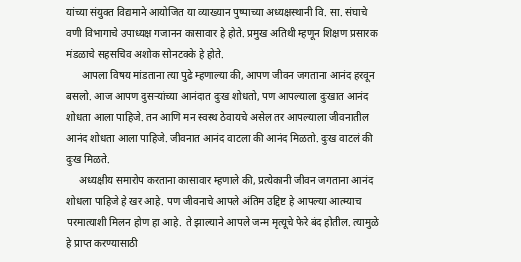यांच्या संयुक्त विद्यमाने आयोजित या व्याख्यान पुष्पाच्या अध्यक्षस्थानी वि. सा. संघाचे वणी विभागाचे उपाध्यक्ष गजानन कासावार हे होते. प्रमुख अतिथी म्हणून शिक्षण प्रसारक मंडळाचे सहसचिव अशोक सोनटक्के हे होते.
      आपला विषय मांडताना त्या पुढे म्हणाल्या की, आपण जीवन जगताना आनंद हरवून बसलो. आज आपण दुसऱ्यांच्या आनंदात दुःख शोधतो, पण आपल्याला दुःखात आनंद शोधता आला पाहिजे. तन आणि मन स्वस्थ ठेवायचे असेल तर आपल्याला जीवनातील आनंद शोधता आला पाहिजे. जीवनात आनंद वाटला की आनंद मिळतो. दुःख वाटलं की दुःख मिळते.
     अध्यक्षीय समारोप करताना कासावार म्हणाले की, प्रत्येकानी जीवन जगताना आनंद शोधला पाहिजे हे खर आहे. पण जीवनाचे आपले अंतिम उद्दिष्ट हे आपल्या आत्म्याच परमात्याशी मिलन होण हा आहे. ते झाल्याने आपले जन्म मृत्यूचे फेरे बंद होतील. त्यामुळे हे प्राप्त करण्यासाठी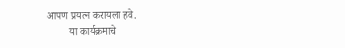आपण प्रयत्न करायला हवे.
         या कार्यक्रमाचे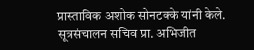प्रास्ताविक अशोक सोनटक्के यांनी केले. सूत्रसंचालन सचिव प्रा. अभिजीत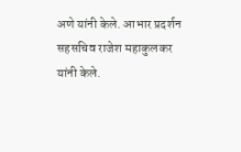अणे यांनी केले. आभार प्रदर्शन सहसचिव राजेश महाकुलकर यांनी केले.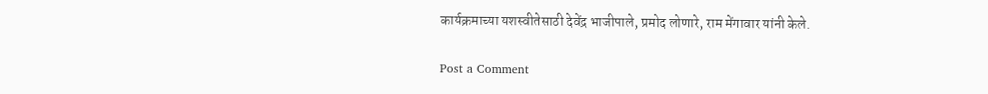कार्यक्रमाच्या यशस्वीतेसाठी देवेंद्र भाजीपाले, प्रमोद लोणारे, राम मेंगावार यांनी केले.

Post a Comment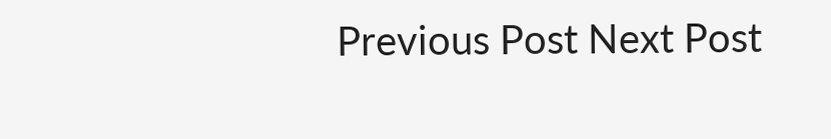Previous Post Next Post